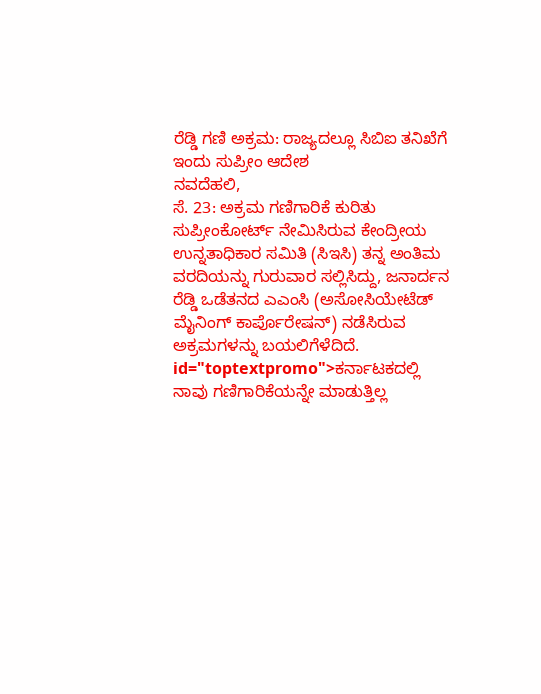ರೆಡ್ಡಿ ಗಣಿ ಅಕ್ರಮ: ರಾಜ್ಯದಲ್ಲೂ ಸಿಬಿಐ ತನಿಖೆಗೆ ಇಂದು ಸುಪ್ರೀಂ ಆದೇಶ
ನವದೆಹಲಿ,
ಸೆ. 23: ಅಕ್ರಮ ಗಣಿಗಾರಿಕೆ ಕುರಿತು ಸುಪ್ರೀಂಕೋರ್ಟ್ ನೇಮಿಸಿರುವ ಕೇಂದ್ರೀಯ ಉನ್ನತಾಧಿಕಾರ ಸಮಿತಿ (ಸಿಇಸಿ) ತನ್ನ ಅಂತಿಮ ವರದಿಯನ್ನು ಗುರುವಾರ ಸಲ್ಲಿಸಿದ್ದು, ಜನಾರ್ದನ ರೆಡ್ಡಿ ಒಡೆತನದ ಎಎಂಸಿ (ಅಸೋಸಿಯೇಟೆಡ್ ಮೈನಿಂಗ್ ಕಾರ್ಪೊರೇಷನ್) ನಡೆಸಿರುವ ಅಕ್ರಮಗಳನ್ನು ಬಯಲಿಗೆಳೆದಿದೆ. id="toptextpromo">ಕರ್ನಾಟಕದಲ್ಲಿ
ನಾವು ಗಣಿಗಾರಿಕೆಯನ್ನೇ ಮಾಡುತ್ತಿಲ್ಲ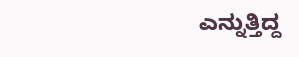ಎನ್ನುತ್ತಿದ್ದ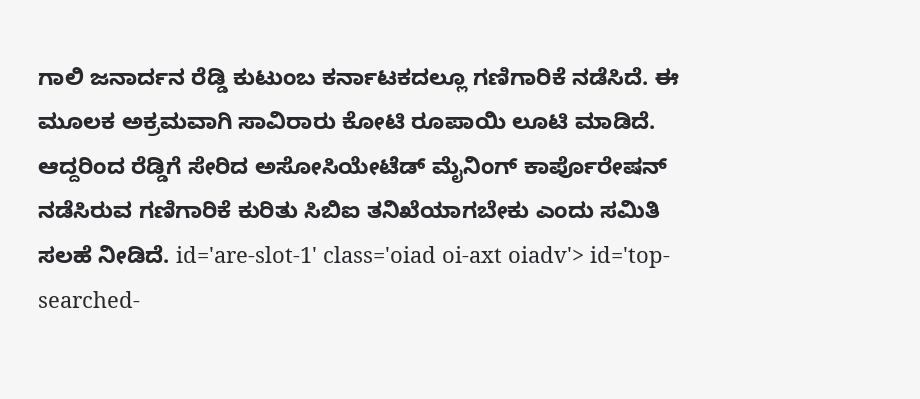ಗಾಲಿ ಜನಾರ್ದನ ರೆಡ್ಡಿ ಕುಟುಂಬ ಕರ್ನಾಟಕದಲ್ಲೂ ಗಣಿಗಾರಿಕೆ ನಡೆಸಿದೆ. ಈ ಮೂಲಕ ಅಕ್ರಮವಾಗಿ ಸಾವಿರಾರು ಕೋಟಿ ರೂಪಾಯಿ ಲೂಟಿ ಮಾಡಿದೆ. ಆದ್ದರಿಂದ ರೆಡ್ಡಿಗೆ ಸೇರಿದ ಅಸೋಸಿಯೇಟೆಡ್ ಮೈನಿಂಗ್ ಕಾರ್ಪೊರೇಷನ್ ನಡೆಸಿರುವ ಗಣಿಗಾರಿಕೆ ಕುರಿತು ಸಿಬಿಐ ತನಿಖೆಯಾಗಬೇಕು ಎಂದು ಸಮಿತಿ ಸಲಹೆ ನೀಡಿದೆ. id='are-slot-1' class='oiad oi-axt oiadv'> id='top-searched-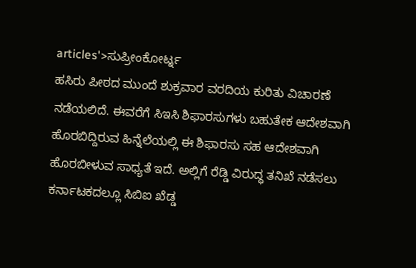articles'>ಸುಪ್ರೀಂಕೋರ್ಟ್ನ
ಹಸಿರು ಪೀಠದ ಮುಂದೆ ಶುಕ್ರವಾರ ವರದಿಯ ಕುರಿತು ವಿಚಾರಣೆ ನಡೆಯಲಿದೆ. ಈವರೆಗೆ ಸಿಇಸಿ ಶಿಫಾರಸುಗಳು ಬಹುತೇಕ ಆದೇಶವಾಗಿ ಹೊರಬಿದ್ದಿರುವ ಹಿನ್ನೆಲೆಯಲ್ಲಿ ಈ ಶಿಫಾರಸು ಸಹ ಆದೇಶವಾಗಿ ಹೊರಬೀಳುವ ಸಾಧ್ಯತೆ ಇದೆ. ಅಲ್ಲಿಗೆ ರೆಡ್ಡಿ ವಿರುದ್ಧ ತನಿಖೆ ನಡೆಸಲು ಕರ್ನಾಟಕದಲ್ಲೂ ಸಿಬಿಐ ಖೆಡ್ಡ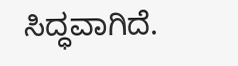ಸಿದ್ಧವಾಗಿದೆ.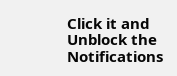Click it and Unblock the Notifications